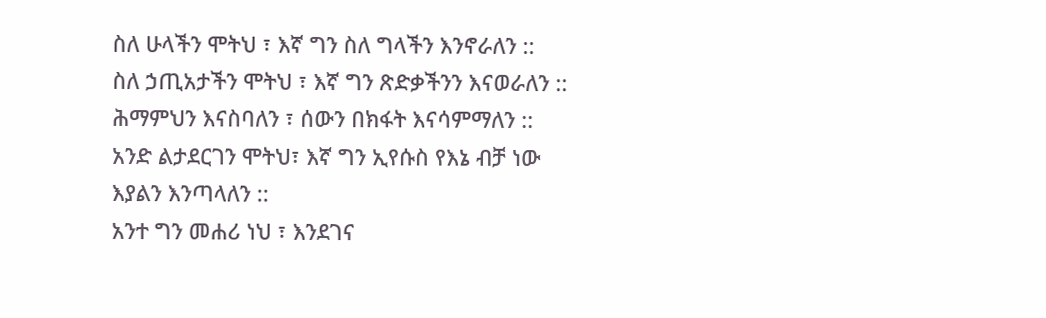ስለ ሁላችን ሞትህ ፣ እኛ ግን ስለ ግላችን እንኖራለን ::
ስለ ኃጢአታችን ሞትህ ፣ እኛ ግን ጽድቃችንን እናወራለን ::
ሕማምህን እናስባለን ፣ ሰውን በክፋት እናሳምማለን ::
አንድ ልታደርገን ሞትህ፣ እኛ ግን ኢየሱስ የእኔ ብቻ ነው እያልን እንጣላለን ::
አንተ ግን መሐሪ ነህ ፣ እንደገና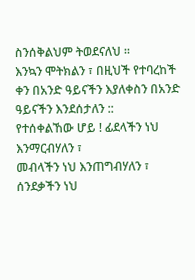ስንሰቅልህም ትወደናለህ ።
እንኳን ሞትክልን ፣ በዚህች የተባረከች ቀን በአንድ ዓይናችን እያለቀስን በአንድ ዓይናችን እንደሰታለን ::
የተሰቀልኸው ሆይ ! ፊደላችን ነህ እንማርብሃለን ፣
መብላችን ነህ እንጠግብሃለን ፣
ሰንደቃችን ነህ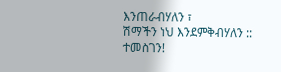እንጠራብሃለን ፣
ሽማችን ነህ እንደምቅብሃለን ::
ተመስገን!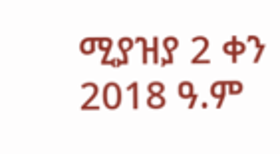ሚያዝያ 2 ቀን 2018 ዓ.ም